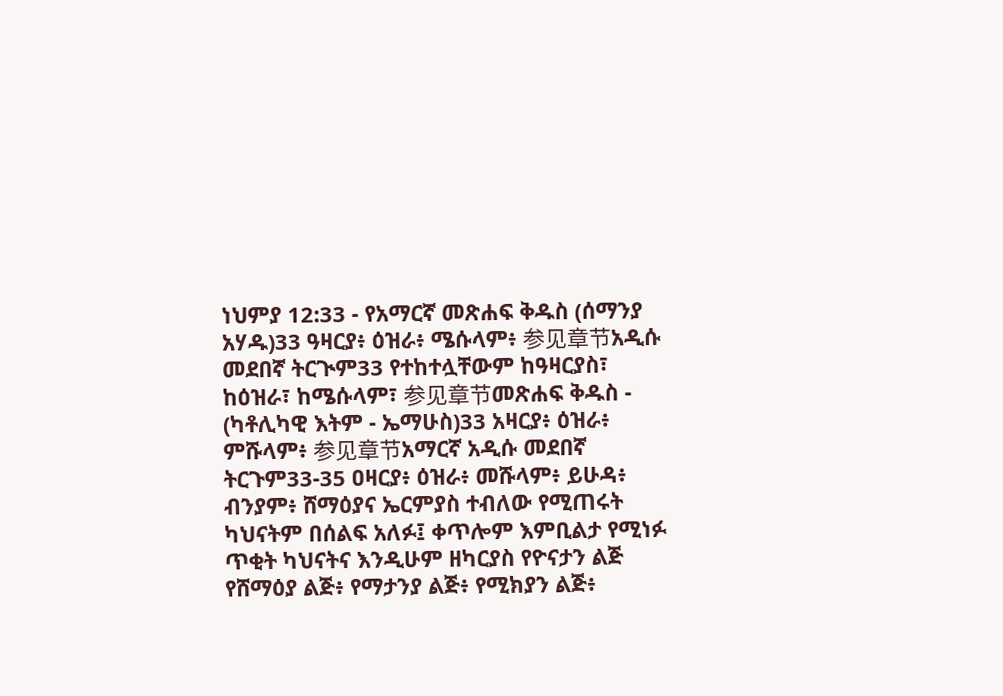ነህምያ 12:33 - የአማርኛ መጽሐፍ ቅዱስ (ሰማንያ አሃዱ)33 ዓዛርያ፥ ዕዝራ፥ ሜሱላም፥ 参见章节አዲሱ መደበኛ ትርጒም33 የተከተሏቸውም ከዓዛርያስ፣ ከዕዝራ፣ ከሜሱላም፣ 参见章节መጽሐፍ ቅዱስ - (ካቶሊካዊ እትም - ኤማሁስ)33 አዛርያ፥ ዕዝራ፥ ምሹላም፥ 参见章节አማርኛ አዲሱ መደበኛ ትርጉም33-35 ዐዛርያ፥ ዕዝራ፥ መሹላም፥ ይሁዳ፥ ብንያም፥ ሸማዕያና ኤርምያስ ተብለው የሚጠሩት ካህናትም በሰልፍ አለፉ፤ ቀጥሎም እምቢልታ የሚነፉ ጥቂት ካህናትና እንዲሁም ዘካርያስ የዮናታን ልጅ የሸማዕያ ልጅ፥ የማታንያ ልጅ፥ የሚክያን ልጅ፥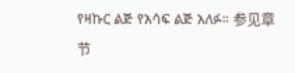የዛኩር ልጅ የአሳፍ ልጅ አለፉ። 参见章节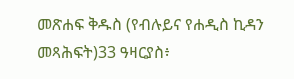መጽሐፍ ቅዱስ (የብሉይና የሐዲስ ኪዳን መጻሕፍት)33 ዓዛርያስ፥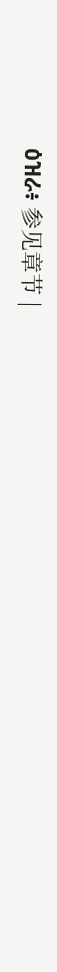ዕዝራ፥ 参见章节 |